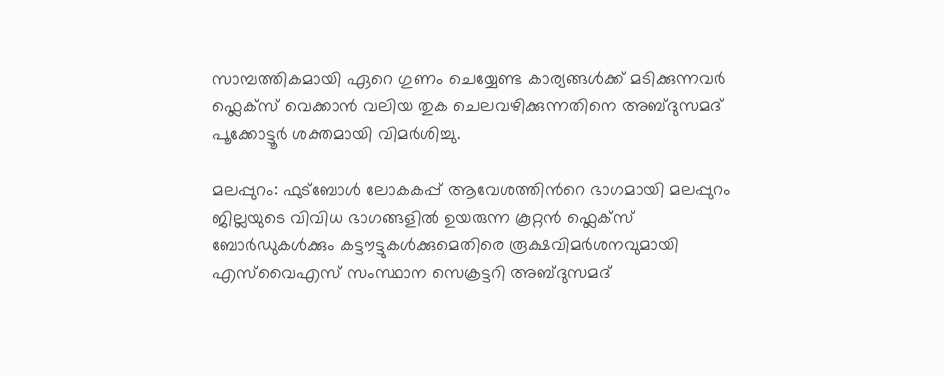സാമ്പത്തികമായി ഏറെ ഗുണം ചെയ്യേണ്ട കാര്യങ്ങൾക്ക് മടിക്കുന്നവർ ഫ്ലെക്സ് വെക്കാൻ വലിയ തുക ചെലവഴിക്കുന്നതിനെ അബ്ദുസമദ് പൂക്കോട്ടൂർ ശക്തമായി വിമർശിച്ചു.

മലപ്പുറം: ഫുട്ബോള്‍ ലോകകപ്പ് ആവേശത്തിന്‍റെ ഭാഗമായി മലപ്പുറം ജില്ലയുടെ വിവിധ ഭാഗങ്ങളിൽ ഉയരുന്ന കൂറ്റൻ ഫ്ലെക്സ് ബോർഡുകൾക്കും കട്ടൗട്ടുകൾക്കുമെതിരെ രൂക്ഷവിമർശനവുമായി എസ്‌വൈഎസ് സംസ്ഥാന സെക്രട്ടറി അബ്ദുസമദ്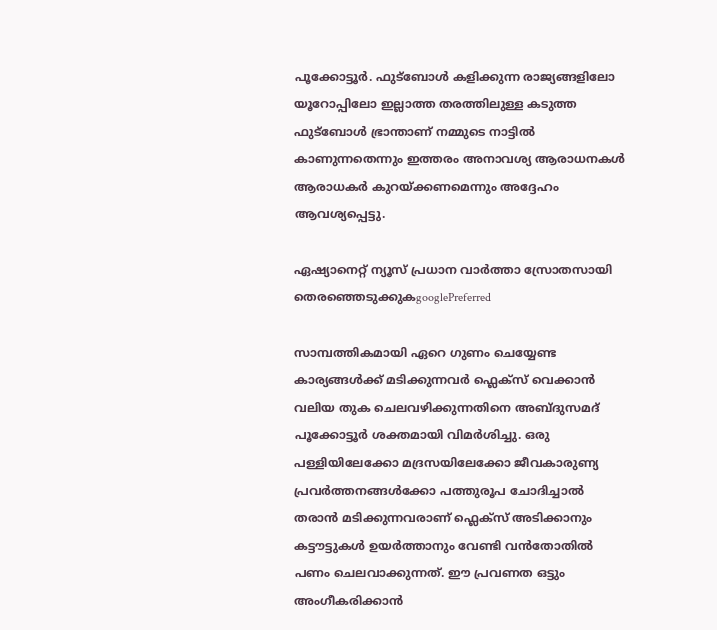പൂക്കോട്ടൂർ. ഫുട്ബോൾ കളിക്കുന്ന രാജ്യങ്ങളിലോ യൂറോപ്പിലോ ഇല്ലാത്ത തരത്തിലുള്ള കടുത്ത ഫുട്ബോൾ ഭ്രാന്താണ് നമ്മുടെ നാട്ടിൽ കാണുന്നതെന്നും ഇത്തരം അനാവശ്യ ആരാധനകൾ ആരാധകർ കുറയ്ക്കണമെന്നും അദ്ദേഹം ആവശ്യപ്പെട്ടു.

ഏഷ്യാനെറ്റ് ന്യൂസ് പ്രധാന വാർത്താ സ്രോതസായി തെരഞ്ഞെടുക്കുകgooglePreferred

സാമ്പത്തികമായി ഏറെ ഗുണം ചെയ്യേണ്ട കാര്യങ്ങൾക്ക് മടിക്കുന്നവർ ഫ്ലെക്സ് വെക്കാൻ വലിയ തുക ചെലവഴിക്കുന്നതിനെ അബ്ദുസമദ് പൂക്കോട്ടൂർ ശക്തമായി വിമർശിച്ചു. ഒരു പള്ളിയിലേക്കോ മദ്രസയിലേക്കോ ജീവകാരുണ്യ പ്രവർത്തനങ്ങൾക്കോ പത്തുരൂപ ചോദിച്ചാൽ തരാൻ മടിക്കുന്നവരാണ് ഫ്ലെക്സ് അടിക്കാനും കട്ടൗട്ടുകൾ ഉയർത്താനും വേണ്ടി വൻതോതിൽ പണം ചെലവാക്കുന്നത്. ഈ പ്രവണത ഒട്ടും അംഗീകരിക്കാൻ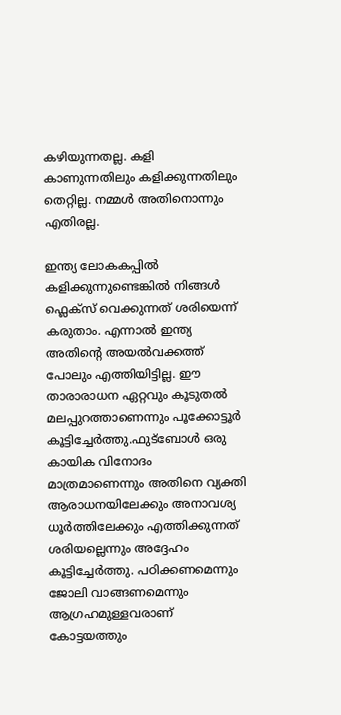കഴിയുന്നതല്ല. കളി കാണുന്നതിലും കളിക്കുന്നതിലും തെറ്റില്ല. നമ്മള്‍ അതിനൊന്നും എതിരല്ല.

ഇന്ത്യ ലോകകപ്പില്‍ കളിക്കുന്നുണ്ടെങ്കില്‍ നിങ്ങള്‍ ഫ്ലെക്സ് വെക്കുന്നത് ശരിയെന്ന് കരുതാം. എന്നാല്‍ ഇന്ത്യ അതിന്‍റെ അയല്‍വക്കത്ത് പോലും എത്തിയിട്ടില്ല. ഈ താരാരാധന ഏറ്റവും കൂടുതല്‍ മലപ്പുറത്താണെന്നും പൂക്കോട്ടൂര്‍ കൂട്ടിച്ചേര്‍ത്തു.ഫുട്ബോൾ ഒരു കായിക വിനോദം മാത്രമാണെന്നും അതിനെ വ്യക്തി ആരാധനയിലേക്കും അനാവശ്യ ധൂർത്തിലേക്കും എത്തിക്കുന്നത് ശരിയല്ലെന്നും അദ്ദേഹം കൂട്ടിച്ചേർത്തു. പഠിക്കണമെന്നും ജോലി വാങ്ങണമെന്നും ആഗ്രഹമുള്ളവരാണ് കോട്ടയത്തും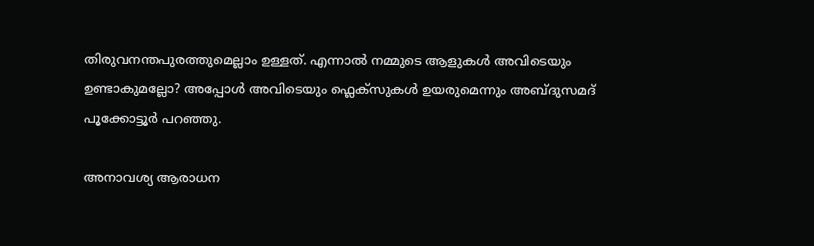തിരുവനന്തപുരത്തുമെല്ലാം ഉള്ളത്. എന്നാല്‍ നമ്മുടെ ആളുകള്‍ അവിടെയും ഉണ്ടാകുമല്ലോ? അപ്പോള്‍ അവിടെയും ഫ്ലെക്‌സുകള്‍ ഉയരുമെന്നും അബ്ദുസമദ് പൂക്കോട്ടൂർ പറഞ്ഞു.

അനാവശ്യ ആരാധന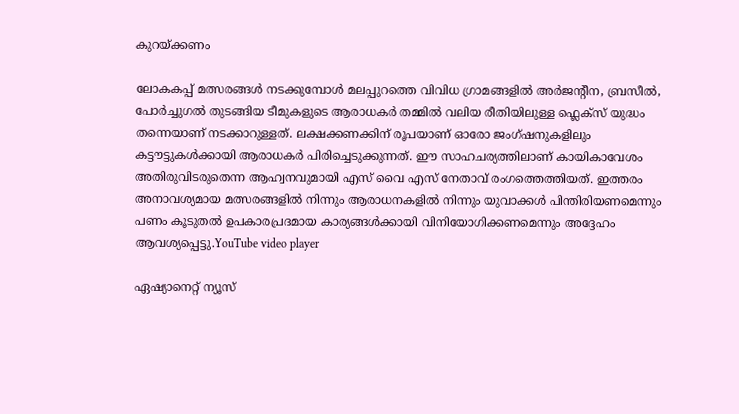കുറയ്ക്കണം

ലോകകപ്പ് മത്സരങ്ങൾ നടക്കുമ്പോൾ മലപ്പുറത്തെ വിവിധ ഗ്രാമങ്ങളിൽ അർജന്‍റീന, ബ്രസീൽ, പോർച്ചുഗൽ തുടങ്ങിയ ടീമുകളുടെ ആരാധകർ തമ്മിൽ വലിയ രീതിയിലുള്ള ഫ്ലെക്സ് യുദ്ധം തന്നെയാണ് നടക്കാറുള്ളത്. ലക്ഷക്കണക്കിന് രൂപയാണ് ഓരോ ജംഗ്ഷനുകളിലും കട്ടൗട്ടുകൾക്കായി ആരാധകർ പിരിച്ചെടുക്കുന്നത്. ഈ സാഹചര്യത്തിലാണ് കായികാവേശം അതിരുവിടരുതെന്ന ആഹ്വനവുമായി എസ് വൈ എസ് നേതാവ് രംഗത്തെത്തിയത്. ഇത്തരം അനാവശ്യമായ മത്സരങ്ങളിൽ നിന്നും ആരാധനകളിൽ നിന്നും യുവാക്കൾ പിന്തിരിയണമെന്നും പണം കൂടുതൽ ഉപകാരപ്രദമായ കാര്യങ്ങൾക്കായി വിനിയോഗിക്കണമെന്നും അദ്ദേഹം ആവശ്യപ്പെട്ടു.YouTube video player

ഏഷ്യാനെറ്റ് ന്യൂസ്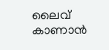ലൈവ് കാണാന്‍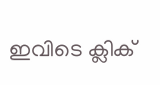ഇവിടെ ക്ലിക്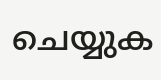ചെയ്യുക